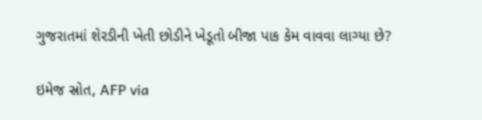ગુજરાતમાં શેરડીની ખેતી છોડીને ખેડૂતો બીજા પાક કેમ વાવવા લાગ્યા છે?

ઇમેજ સ્રોત, AFP via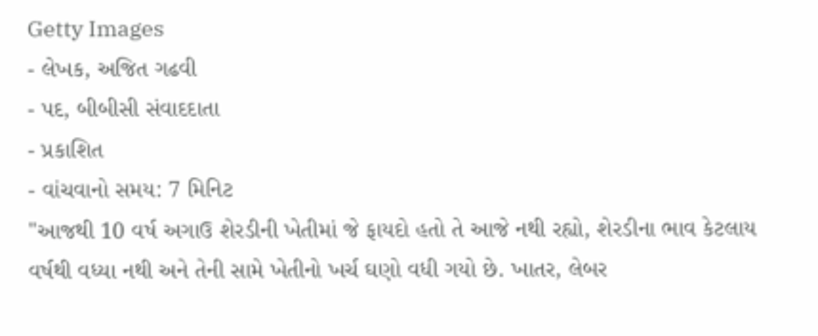Getty Images
- લેખક, અજિત ગઢવી
- પદ, બીબીસી સંવાદદાતા
- પ્રકાશિત
- વાંચવાનો સમય: 7 મિનિટ
"આજથી 10 વર્ષ અગાઉ શેરડીની ખેતીમાં જે ફાયદો હતો તે આજે નથી રહ્યો, શેરડીના ભાવ કેટલાય વર્ષથી વધ્યા નથી અને તેની સામે ખેતીનો ખર્ચ ઘણો વધી ગયો છે. ખાતર, લેબર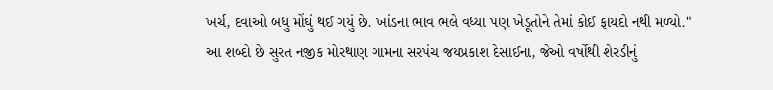ખર્ચ, દવાઓ બધુ મોંઘું થઈ ગયું છે. ખાંડના ભાવ ભલે વધ્યા પણ ખેડૂતોને તેમાં કોઈ ફાયદો નથી મળ્યો."
આ શબ્દો છે સુરત નજીક મોરથાણ ગામના સરપંચ જયપ્રકાશ દેસાઈના, જેઓ વર્ષોથી શેરડીનું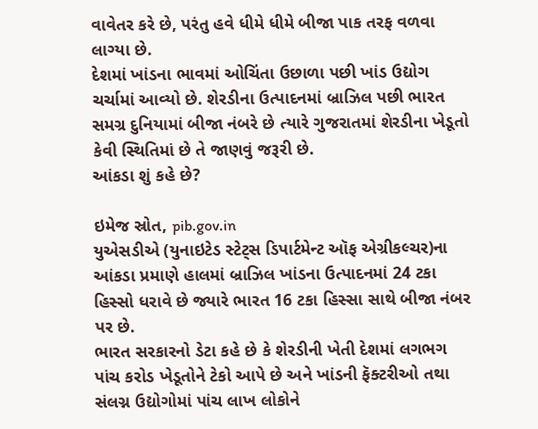વાવેતર કરે છે, પરંતુ હવે ધીમે ધીમે બીજા પાક તરફ વળવા લાગ્યા છે.
દેશમાં ખાંડના ભાવમાં ઓચિંતા ઉછાળા પછી ખાંડ ઉદ્યોગ ચર્ચામાં આવ્યો છે. શેરડીના ઉત્પાદનમાં બ્રાઝિલ પછી ભારત સમગ્ર દુનિયામાં બીજા નંબરે છે ત્યારે ગુજરાતમાં શેરડીના ખેડૂતો કેવી સ્થિતિમાં છે તે જાણવું જરૂરી છે.
આંકડા શું કહે છે?

ઇમેજ સ્રોત, pib.gov.in
યુએસડીએ (યુનાઇટેડ સ્ટેટ્સ ડિપાર્ટમેન્ટ ઑફ એગ્રીકલ્ચર)ના આંકડા પ્રમાણે હાલમાં બ્રાઝિલ ખાંડના ઉત્પાદનમાં 24 ટકા હિસ્સો ધરાવે છે જ્યારે ભારત 16 ટકા હિસ્સા સાથે બીજા નંબર પર છે.
ભારત સરકારનો ડેટા કહે છે કે શેરડીની ખેતી દેશમાં લગભગ પાંચ કરોડ ખેડૂતોને ટેકો આપે છે અને ખાંડની ફૅક્ટરીઓ તથા સંલગ્ન ઉદ્યોગોમાં પાંચ લાખ લોકોને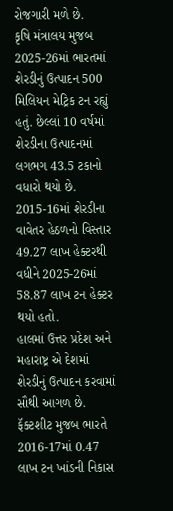રોજગારી મળે છે.
કૃષિ મંત્રાલય મુજબ 2025-26માં ભારતમાં શેરડીનું ઉત્પાદન 500 મિલિયન મેટ્રિક ટન રહ્યું હતું. છેલ્લાં 10 વર્ષમાં શેરડીના ઉત્પાદનમાં લગભગ 43.5 ટકાનો વધારો થયો છે.
2015-16માં શેરડીના વાવેતર હેઠળનો વિસ્તાર 49.27 લાખ હેક્ટરથી વધીને 2025-26માં 58.87 લાખ ટન હેક્ટર થયો હતો.
હાલમાં ઉત્તર પ્રદેશ અને મહારાષ્ટ્ર એ દેશમાં શેરડીનું ઉત્પાદન કરવામાં સૌથી આગળ છે. ફૅક્ટશીટ મુજબ ભારતે 2016-17માં 0.47 લાખ ટન ખાંડની નિકાસ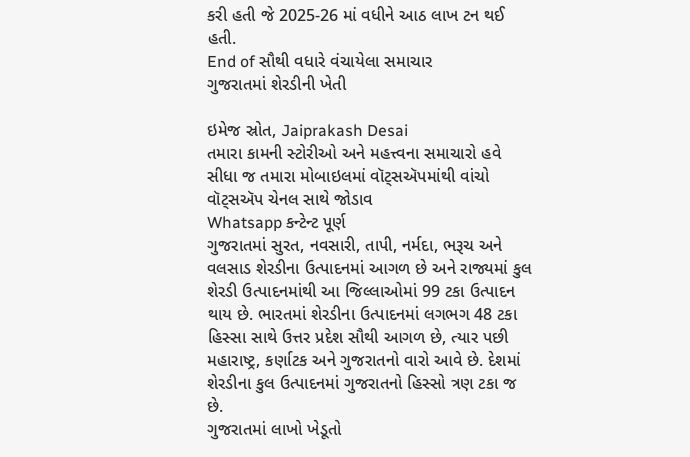કરી હતી જે 2025-26 માં વધીને આઠ લાખ ટન થઈ હતી.
End of સૌથી વધારે વંચાયેલા સમાચાર
ગુજરાતમાં શેરડીની ખેતી

ઇમેજ સ્રોત, Jaiprakash Desai
તમારા કામની સ્ટોરીઓ અને મહત્ત્વના સમાચારો હવે સીધા જ તમારા મોબાઇલમાં વૉટ્સઍપમાંથી વાંચો
વૉટ્સઍપ ચેનલ સાથે જોડાવ
Whatsapp કન્ટેન્ટ પૂર્ણ
ગુજરાતમાં સુરત, નવસારી, તાપી, નર્મદા, ભરૂચ અને વલસાડ શેરડીના ઉત્પાદનમાં આગળ છે અને રાજ્યમાં કુલ શેરડી ઉત્પાદનમાંથી આ જિલ્લાઓમાં 99 ટકા ઉત્પાદન થાય છે. ભારતમાં શેરડીના ઉત્પાદનમાં લગભગ 48 ટકા હિસ્સા સાથે ઉત્તર પ્રદેશ સૌથી આગળ છે, ત્યાર પછી મહારાષ્ટ્ર, કર્ણાટક અને ગુજરાતનો વારો આવે છે. દેશમાં શેરડીના કુલ ઉત્પાદનમાં ગુજરાતનો હિસ્સો ત્રણ ટકા જ છે.
ગુજરાતમાં લાખો ખેડૂતો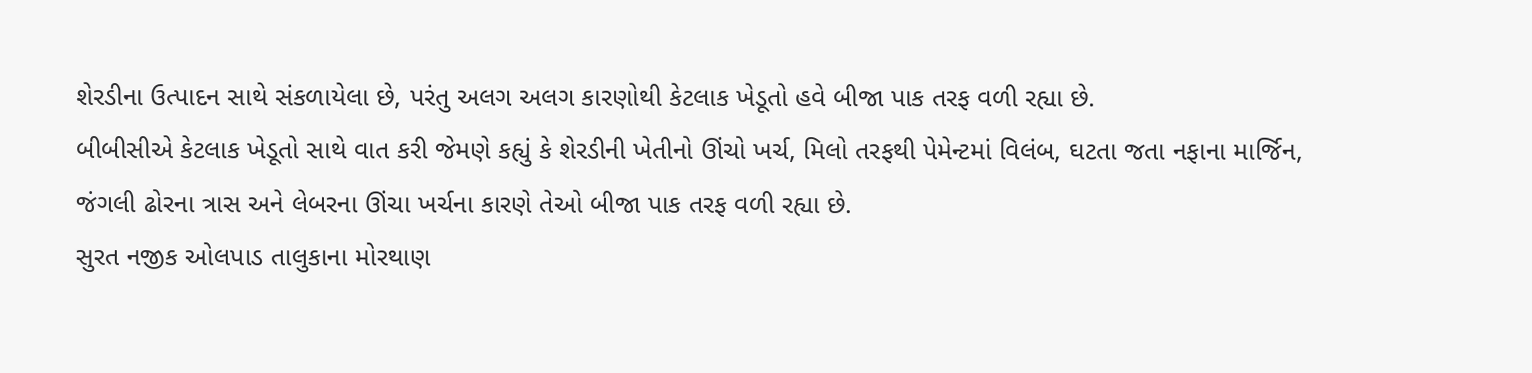શેરડીના ઉત્પાદન સાથે સંકળાયેલા છે, પરંતુ અલગ અલગ કારણોથી કેટલાક ખેડૂતો હવે બીજા પાક તરફ વળી રહ્યા છે.
બીબીસીએ કેટલાક ખેડૂતો સાથે વાત કરી જેમણે કહ્યું કે શેરડીની ખેતીનો ઊંચો ખર્ચ, મિલો તરફથી પેમેન્ટમાં વિલંબ, ઘટતા જતા નફાના માર્જિન, જંગલી ઢોરના ત્રાસ અને લેબરના ઊંચા ખર્ચના કારણે તેઓ બીજા પાક તરફ વળી રહ્યા છે.
સુરત નજીક ઓલપાડ તાલુકાના મોરથાણ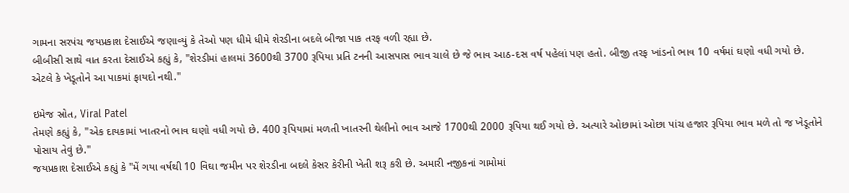ગામના સરપંચ જયપ્રકાશ દેસાઈએ જણાવ્યું કે તેઓ પણ ધીમે ધીમે શેરડીના બદલે બીજા પાક તરફ વળી રહ્યા છે.
બીબીસી સાથે વાત કરતા દેસાઈએ કહ્યું કે, "શેરડીમાં હાલમાં 3600થી 3700 રૂપિયા પ્રતિ ટનની આસપાસ ભાવ ચાલે છે જે ભાવ આઠ-દસ વર્ષ પહેલાં પણ હતો. બીજી તરફ ખાંડનો ભાવ 10 વર્ષમાં ઘણો વધી ગયો છે. એટલે કે ખેડૂતોને આ પાકમાં ફાયદો નથી."

ઇમેજ સ્રોત, Viral Patel
તેમણે કહ્યું કે, "એક દાયકામાં ખાતરનો ભાવ ઘણો વધી ગયો છે. 400 રૂપિયામાં મળતી ખાતરની થેલીનો ભાવ આજે 1700થી 2000 રૂપિયા થઈ ગયો છે. અત્યારે ઓછામાં ઓછા પાંચ હજાર રૂપિયા ભાવ મળે તો જ ખેડૂતોને પોસાય તેવું છે."
જયપ્રકાશ દેસાઈએ કહ્યું કે "મેં ગયા વર્ષથી 10 વિઘા જમીન પર શેરડીના બદલે કેસર કેરીની ખેતી શરૂ કરી છે. અમારી નજીકનાં ગામોમાં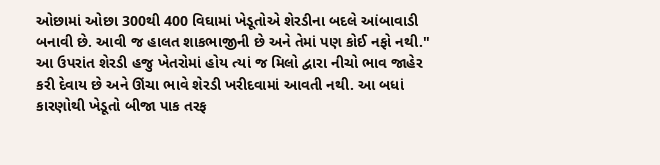ઓછામાં ઓછા 300થી 400 વિઘામાં ખેડૂતોએ શેરડીના બદલે આંબાવાડી બનાવી છે. આવી જ હાલત શાકભાજીની છે અને તેમાં પણ કોઈ નફો નથી."
આ ઉપરાંત શેરડી હજુ ખેતરોમાં હોય ત્યાં જ મિલો દ્વારા નીચો ભાવ જાહેર કરી દેવાય છે અને ઊંચા ભાવે શેરડી ખરીદવામાં આવતી નથી. આ બધાં કારણોથી ખેડૂતો બીજા પાક તરફ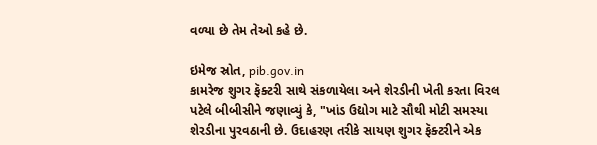વળ્યા છે તેમ તેઓ કહે છે.

ઇમેજ સ્રોત, pib.gov.in
કામરેજ શુગર ફૅક્ટરી સાથે સંકળાયેલા અને શેરડીની ખેતી કરતા વિરલ પટેલે બીબીસીને જણાવ્યું કે, "ખાંડ ઉદ્યોગ માટે સૌથી મોટી સમસ્યા શેરડીના પુરવઠાની છે. ઉદાહરણ તરીકે સાયણ શુગર ફૅક્ટરીને એક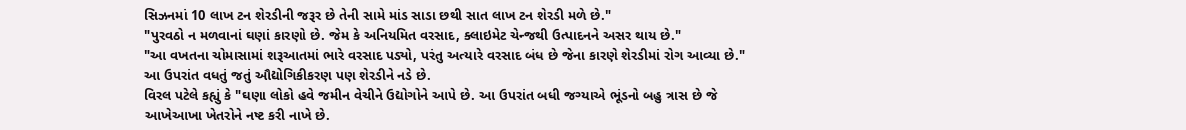સિઝનમાં 10 લાખ ટન શેરડીની જરૂર છે તેની સામે માંડ સાડા છથી સાત લાખ ટન શેરડી મળે છે."
"પુરવઠો ન મળવાનાં ઘણાં કારણો છે. જેમ કે અનિયમિત વરસાદ, ક્લાઇમેટ ચેન્જથી ઉત્પાદનને અસર થાય છે."
"આ વખતના ચોમાસામાં શરૂઆતમાં ભારે વરસાદ પડ્યો, પરંતુ અત્યારે વરસાદ બંધ છે જેના કારણે શેરડીમાં રોગ આવ્યા છે."
આ ઉપરાંત વધતું જતું ઔદ્યોગિકીકરણ પણ શેરડીને નડે છે.
વિરલ પટેલે કહ્યું કે "ઘણા લોકો હવે જમીન વેચીને ઉદ્યોગોને આપે છે. આ ઉપરાંત બધી જગ્યાએ ભૂંડનો બહુ ત્રાસ છે જે આખેઆખા ખેતરોને નષ્ટ કરી નાખે છે.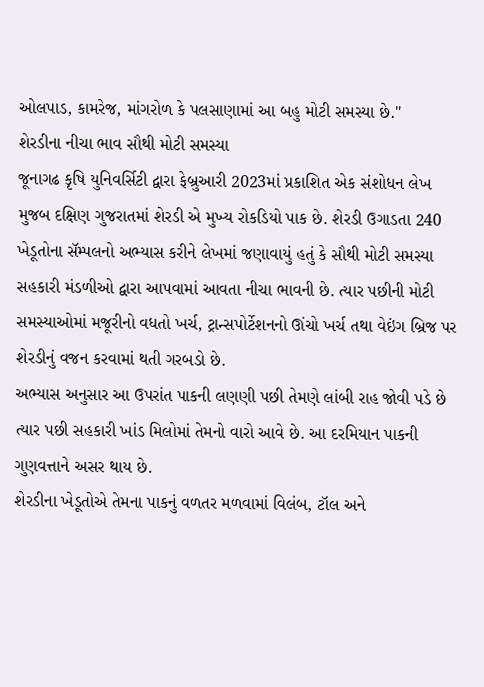ઓલપાડ, કામરેજ, માંગરોળ કે પલસાણામાં આ બહુ મોટી સમસ્યા છે."
શેરડીના નીચા ભાવ સૌથી મોટી સમસ્યા
જૂનાગઢ કૃષિ યુનિવર્સિટી દ્વારા ફેબ્રુઆરી 2023માં પ્રકાશિત એક સંશોધન લેખ મુજબ દક્ષિણ ગુજરાતમાં શેરડી એ મુખ્ય રોકડિયો પાક છે. શેરડી ઉગાડતા 240 ખેડૂતોના સૅમ્પલનો અભ્યાસ કરીને લેખમાં જણાવાયું હતું કે સૌથી મોટી સમસ્યા સહકારી મંડળીઓ દ્વારા આપવામાં આવતા નીચા ભાવની છે. ત્યાર પછીની મોટી સમસ્યાઓમાં મજૂરીનો વધતો ખર્ચ, ટ્રાન્સપોર્ટેશનનો ઊંચો ખર્ચ તથા વેઇંગ બ્રિજ પર શેરડીનું વજન કરવામાં થતી ગરબડો છે.
અભ્યાસ અનુસાર આ ઉપરાંત પાકની લણણી પછી તેમણે લાંબી રાહ જોવી પડે છે ત્યાર પછી સહકારી ખાંડ મિલોમાં તેમનો વારો આવે છે. આ દરમિયાન પાકની ગુણવત્તાને અસર થાય છે.
શેરડીના ખેડૂતોએ તેમના પાકનું વળતર મળવામાં વિલંબ, ટૉલ અને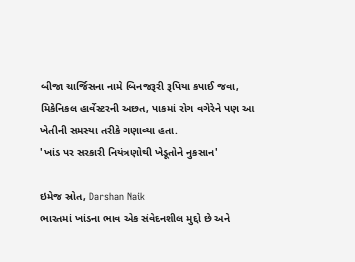બીજા ચાર્જિસના નામે બિનજરૂરી રૂપિયા કપાઈ જવા, મિકેનિકલ હાર્વેસ્ટરની અછત, પાકમાં રોગ વગેરેને પણ આ ખેતીની સમસ્યા તરીકે ગણાવ્યા હતા.
'ખાંડ પર સરકારી નિયંત્રણોથી ખેડૂતોને નુકસાન'

ઇમેજ સ્રોત, Darshan Naik
ભારતમાં ખાંડના ભાવ એક સંવેદનશીલ મુદ્દો છે અને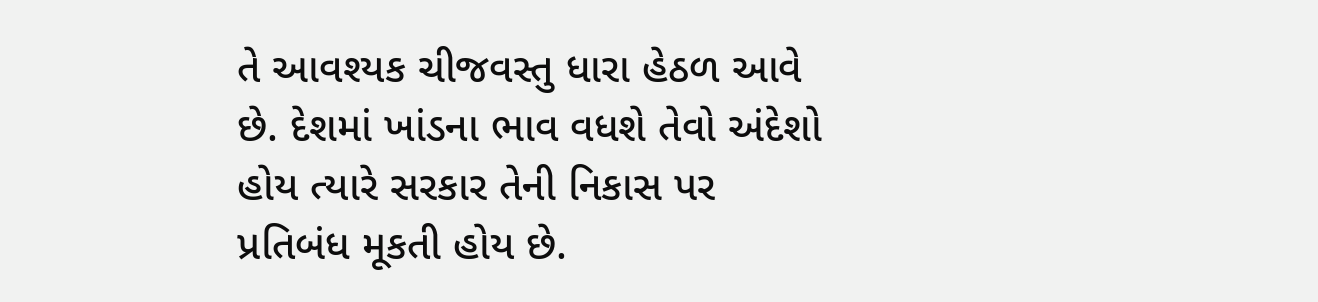તે આવશ્યક ચીજવસ્તુ ધારા હેઠળ આવે છે. દેશમાં ખાંડના ભાવ વધશે તેવો અંદેશો હોય ત્યારે સરકાર તેની નિકાસ પર પ્રતિબંધ મૂકતી હોય છે.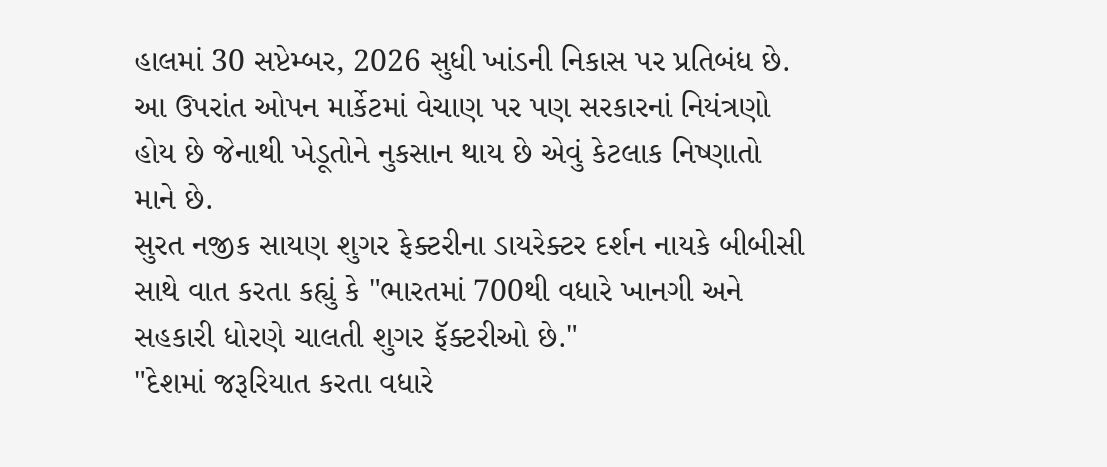હાલમાં 30 સપ્ટેમ્બર, 2026 સુધી ખાંડની નિકાસ પર પ્રતિબંધ છે.
આ ઉપરાંત ઓપન માર્કેટમાં વેચાણ પર પણ સરકારનાં નિયંત્રણો હોય છે જેનાથી ખેડૂતોને નુકસાન થાય છે એવું કેટલાક નિષ્ણાતો માને છે.
સુરત નજીક સાયણ શુગર ફેક્ટરીના ડાયરેક્ટર દર્શન નાયકે બીબીસી સાથે વાત કરતા કહ્યું કે "ભારતમાં 700થી વધારે ખાનગી અને સહકારી ધોરણે ચાલતી શુગર ફૅક્ટરીઓ છે."
"દેશમાં જરૂરિયાત કરતા વધારે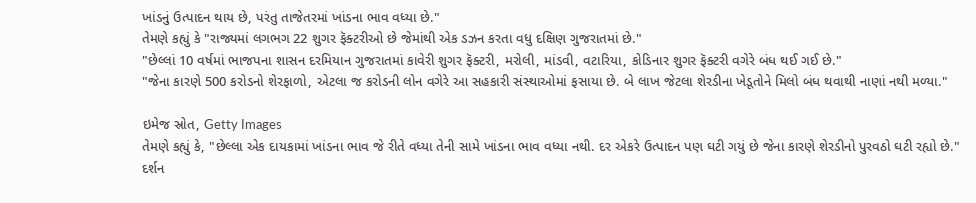ખાંડનું ઉત્પાદન થાય છે, પરંતુ તાજેતરમાં ખાંડના ભાવ વધ્યા છે."
તેમણે કહ્યું કે "રાજ્યમાં લગભગ 22 શુગર ફૅક્ટરીઓ છે જેમાંથી એક ડઝન કરતા વધુ દક્ષિણ ગુજરાતમાં છે."
"છેલ્લાં 10 વર્ષમાં ભાજપના શાસન દરમિયાન ગુજરાતમાં કાવેરી શુગર ફૅક્ટરી, મરોલી, માંડવી, વટારિયા, કોડિનાર શુગર ફૅક્ટરી વગેરે બંધ થઈ ગઈ છે."
"જેના કારણે 500 કરોડનો શેરફાળો, એટલા જ કરોડની લોન વગેરે આ સહકારી સંસ્થાઓમાં ફસાયા છે. બે લાખ જેટલા શેરડીના ખેડૂતોને મિલો બંધ થવાથી નાણાં નથી મળ્યા."

ઇમેજ સ્રોત, Getty Images
તેમણે કહ્યું કે, "છેલ્લા એક દાયકામાં ખાંડના ભાવ જે રીતે વધ્યા તેની સામે ખાંડના ભાવ વધ્યા નથી. દર એકરે ઉત્પાદન પણ ઘટી ગયું છે જેના કારણે શેરડીનો પુરવઠો ઘટી રહ્યો છે."
દર્શન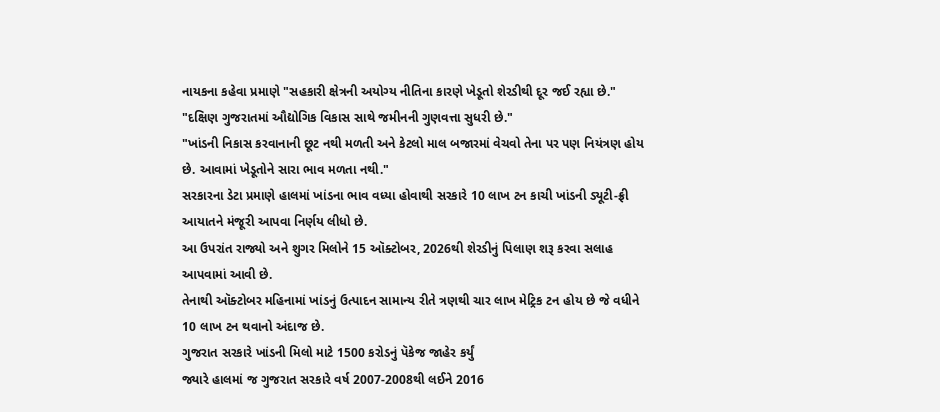નાયકના કહેવા પ્રમાણે "સહકારી ક્ષેત્રની અયોગ્ય નીતિના કારણે ખેડૂતો શેરડીથી દૂર જઈ રહ્યા છે."
"દક્ષિણ ગુજરાતમાં ઔદ્યોગિક વિકાસ સાથે જમીનની ગુણવત્તા સુધરી છે."
"ખાંડની નિકાસ કરવાનાની છૂટ નથી મળતી અને કેટલો માલ બજારમાં વેચવો તેના પર પણ નિયંત્રણ હોય છે. આવામાં ખેડૂતોને સારા ભાવ મળતા નથી."
સરકારના ડેટા પ્રમાણે હાલમાં ખાંડના ભાવ વધ્યા હોવાથી સરકારે 10 લાખ ટન કાચી ખાંડની ડ્યૂટી-ફ્રી આયાતને મંજૂરી આપવા નિર્ણય લીધો છે.
આ ઉપરાંત રાજ્યો અને શુગર મિલોને 15 ઑક્ટોબર, 2026થી શેરડીનું પિલાણ શરૂ કરવા સલાહ આપવામાં આવી છે.
તેનાથી ઑક્ટોબર મહિનામાં ખાંડનું ઉત્પાદન સામાન્ય રીતે ત્રણથી ચાર લાખ મેટ્રિક ટન હોય છે જે વધીને 10 લાખ ટન થવાનો અંદાજ છે.
ગુજરાત સરકારે ખાંડની મિલો માટે 1500 કરોડનું પૅકેજ જાહેર કર્યું
જ્યારે હાલમાં જ ગુજરાત સરકારે વર્ષ 2007-2008થી લઈને 2016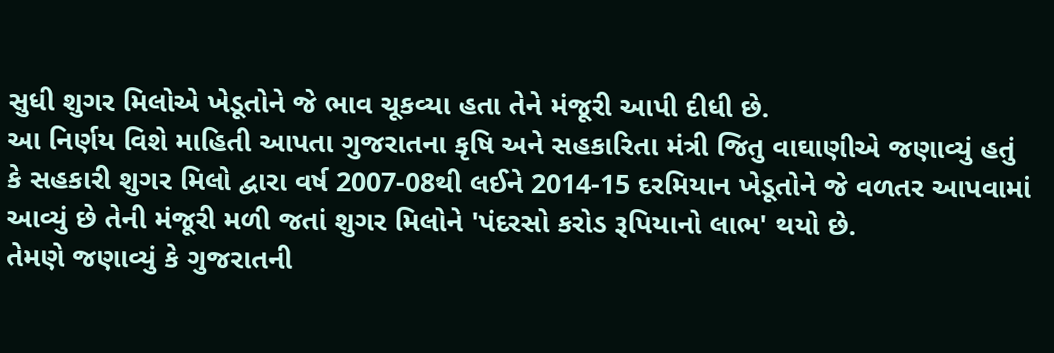સુધી શુગર મિલોએ ખેડૂતોને જે ભાવ ચૂકવ્યા હતા તેને મંજૂરી આપી દીધી છે.
આ નિર્ણય વિશે માહિતી આપતા ગુજરાતના કૃષિ અને સહકારિતા મંત્રી જિતુ વાઘાણીએ જણાવ્યું હતું કે સહકારી શુગર મિલો દ્વારા વર્ષ 2007-08થી લઈને 2014-15 દરમિયાન ખેડૂતોને જે વળતર આપવામાં આવ્યું છે તેની મંજૂરી મળી જતાં શુગર મિલોને 'પંદરસો કરોડ રૂપિયાનો લાભ' થયો છે.
તેમણે જણાવ્યું કે ગુજરાતની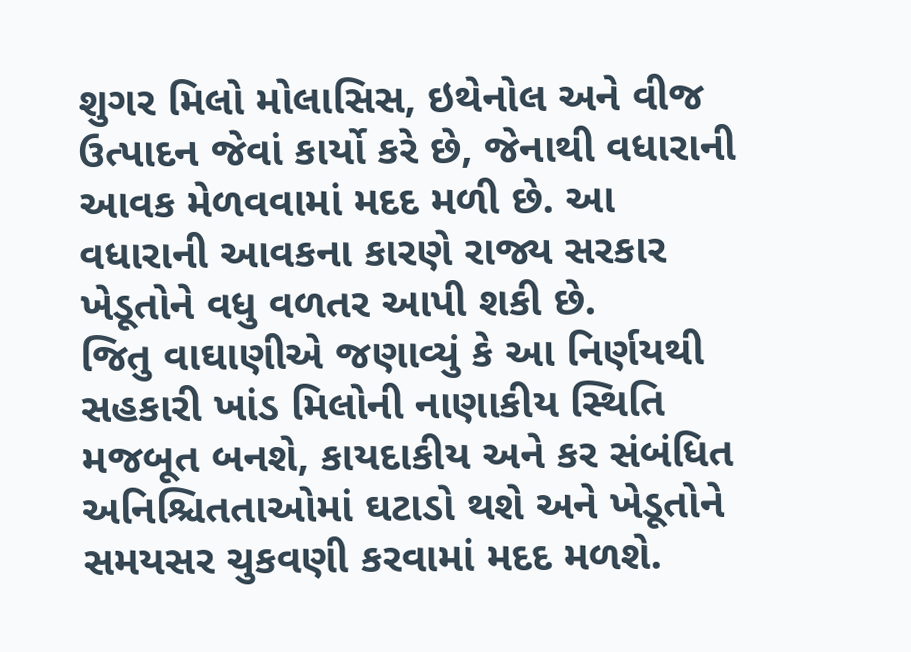શુગર મિલો મોલાસિસ, ઇથેનોલ અને વીજ ઉત્પાદન જેવાં કાર્યો કરે છે, જેનાથી વધારાની આવક મેળવવામાં મદદ મળી છે. આ વધારાની આવકના કારણે રાજ્ય સરકાર ખેડૂતોને વધુ વળતર આપી શકી છે.
જિતુ વાઘાણીએ જણાવ્યું કે આ નિર્ણયથી સહકારી ખાંડ મિલોની નાણાકીય સ્થિતિ મજબૂત બનશે, કાયદાકીય અને કર સંબંધિત અનિશ્ચિતતાઓમાં ઘટાડો થશે અને ખેડૂતોને સમયસર ચુકવણી કરવામાં મદદ મળશે.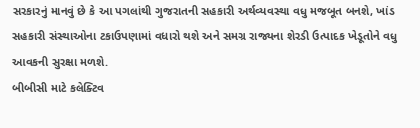સરકારનું માનવું છે કે આ પગલાંથી ગુજરાતની સહકારી અર્થવ્યવસ્થા વધુ મજબૂત બનશે, ખાંડ સહકારી સંસ્થાઓના ટકાઉપણામાં વધારો થશે અને સમગ્ર રાજ્યના શેરડી ઉત્પાદક ખેડૂતોને વધુ આવકની સુરક્ષા મળશે.
બીબીસી માટે કલેક્ટિવ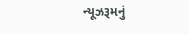ન્યૂઝરૂમનું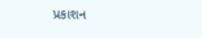પ્રકાશન